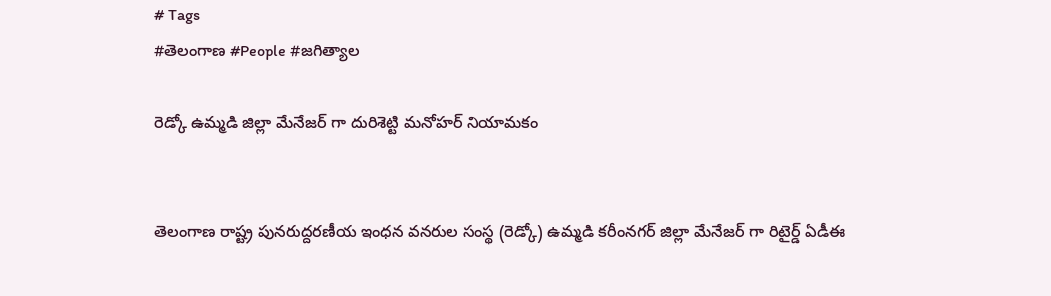# Tags
#తెలంగాణ #People #జగిత్యాల

రెడ్కో ఉమ్మడి జిల్లా మేనేజర్ గా దురిశెట్టి మనోహర్ నియామకం


తెలంగాణ రాష్ట్ర పునరుద్దరణీయ ఇంధన వనరుల సంస్థ (రెడ్కో) ఉమ్మడి కరీంనగర్ జిల్లా మేనేజర్ గా రిటైర్డ్ ఏడీఈ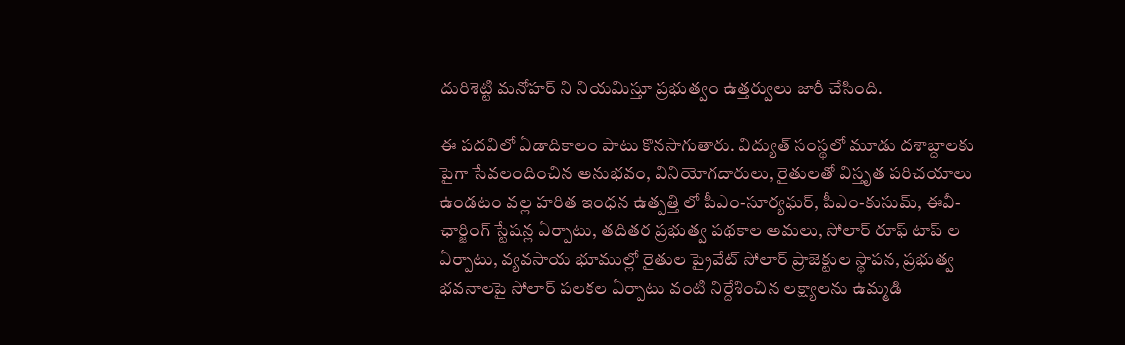దురిశెట్టి మనోహర్ ని నియమిస్తూ ప్రభుత్వం ఉత్తర్వులు జారీ చేసింది.

ఈ పదవిలో ఏడాదికాలం పాటు కొనసాగుతారు. విద్యుత్ సంస్థలో మూడు దశాబ్దాలకు పైగా సేవలందించిన అనుభవం, వినియోగదారులు, రైతులతో విస్తృత పరిచయాలు ఉండటం వల్ల హరిత ఇంధన ఉత్పత్తి లో పీఎం-సూర్యఘర్, పీఎం-కుసుమ్, ఈవీ- ఛార్జింగ్ స్టేషన్ల ఏర్పాటు, తదితర ప్రభుత్వ పథకాల అమలు, సోలార్ రూఫ్ టాప్ ల ఏర్పాటు, వ్యవసాయ భూముల్లో రైతుల ప్రైవేట్ సోలార్ ప్రాజెక్టుల స్థాపన, ప్రభుత్వ భవనాలపై సోలార్ పలకల ఏర్పాటు వంటి నిర్దేశించిన లక్ష్యాలను ఉమ్మడి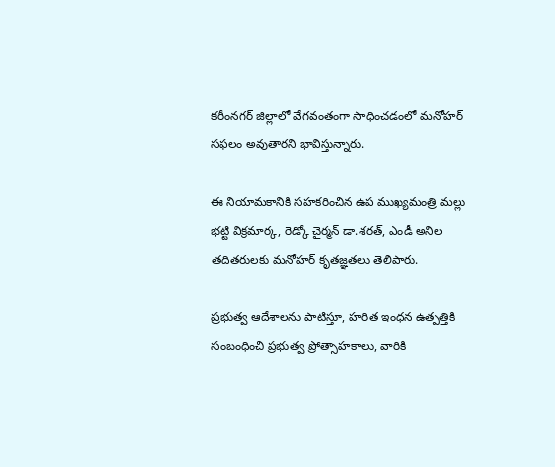కరీంనగర్ జిల్లాలో వేగవంతంగా సాధించడంలో మనోహర్ సఫలం అవుతారని భావిస్తున్నారు.

ఈ నియామకానికి సహకరించిన ఉప ముఖ్యమంత్రి మల్లు భట్టి విక్రమార్క, రెడ్కో చైర్మన్ డా.శరత్, ఎండీ అనిల తదితరులకు మనోహర్ కృతజ్ఞతలు తెలిపారు.

ప్రభుత్వ ఆదేశాలను పాటిస్తూ, హరిత ఇంధన ఉత్పత్తికి సంబంధించి ప్రభుత్వ ప్రోత్సాహకాలు, వారికి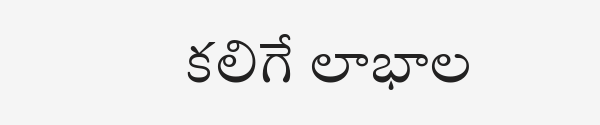కలిగే లాభాల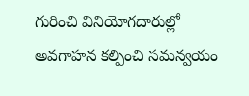గురించి వినియోగదారుల్లో అవగాహన కల్పించి సమన్వయం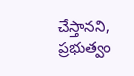చేస్తానని, ప్రభుత్వం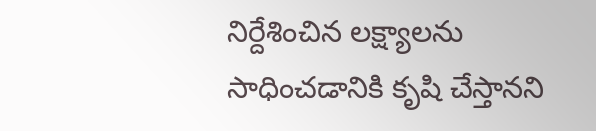నిర్దేశించిన లక్ష్యాలను సాధించడానికి కృషి చేస్తానని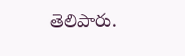తెలిపారు.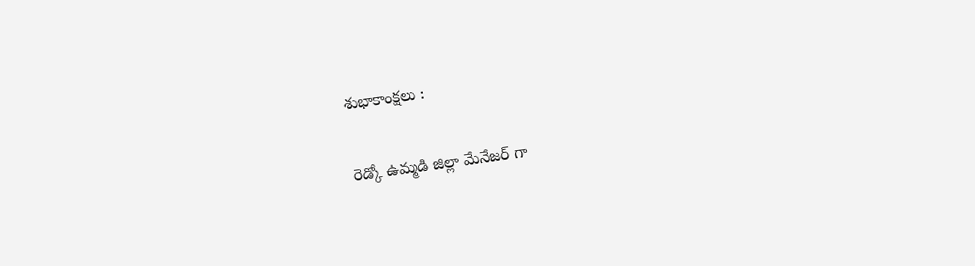శుభాకాంక్షలు :

రెడ్కో ఉమ్మడి జిల్లా మేనేజర్ గా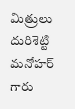మిత్రులు దురిశెట్టి మనోహర్ గారు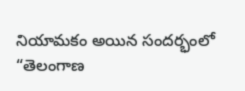నియామకం అయిన సందర్భంలో “తెలంగాణ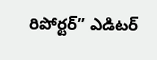రిపోర్టర్” ఎడిటర్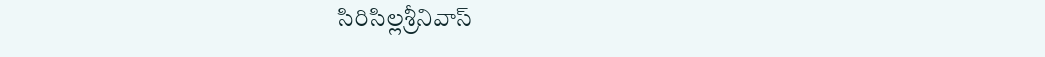సిరిసిల్లశ్రీనివాస్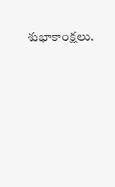శుభాకాంక్షలు.